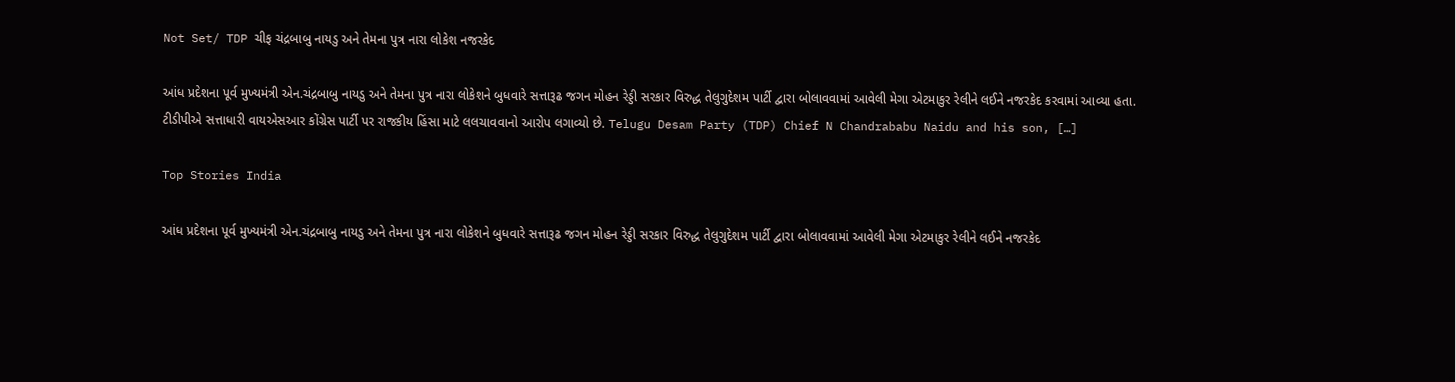Not Set/ TDP ચીફ ચંદ્રબાબુ નાયડુ અને તેમના પુત્ર નારા લોકેશ નજરકેદ

આંધ પ્રદેશના પૂર્વ મુખ્યમંત્રી એન.ચંદ્રબાબુ નાયડુ અને તેમના પુત્ર નારા લોકેશને બુધવારે સત્તારૂઢ જગન મોહન રેડ્ડી સરકાર વિરુદ્ધ તેલુગુદેશમ પાર્ટી દ્વારા બોલાવવામાં આવેલી મેગા એટમાકુર રેલીને લઈને નજરકેદ કરવામાં આવ્યા હતા. ટીડીપીએ સત્તાધારી વાયએસઆર કોંગ્રેસ પાર્ટી પર રાજકીય હિંસા માટે લલચાવવાનો આરોપ લગાવ્યો છે. Telugu Desam Party (TDP) Chief N Chandrababu Naidu and his son, […]

Top Stories India

આંધ પ્રદેશના પૂર્વ મુખ્યમંત્રી એન.ચંદ્રબાબુ નાયડુ અને તેમના પુત્ર નારા લોકેશને બુધવારે સત્તારૂઢ જગન મોહન રેડ્ડી સરકાર વિરુદ્ધ તેલુગુદેશમ પાર્ટી દ્વારા બોલાવવામાં આવેલી મેગા એટમાકુર રેલીને લઈને નજરકેદ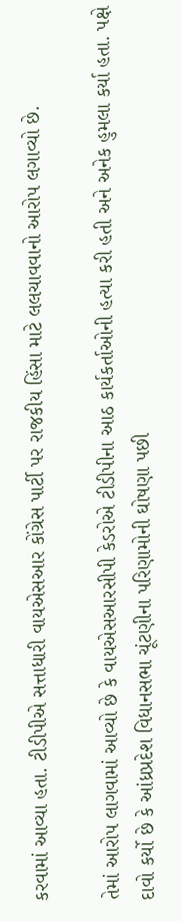કરવામાં આવ્યા હતા. ટીડીપીએ સત્તાધારી વાયએસઆર કોંગ્રેસ પાર્ટી પર રાજકીય હિંસા માટે લલચાવવાનો આરોપ લગાવ્યો છે.

તેમાં આરોપ લાગવામાં આવ્યો છે કે વાયએસઆરસીપી કેડરોએ ટીડીપીના આઠ કાર્યકર્તાઓની હત્યા કરી હતી અને અનેક હુમલા કર્યા હતા. પક્ષે દાવો કર્યો છે કે આંધ્રપ્રદેશ વિધાનસભા ચૂંટણીના પરિણામોની ઘોષણા પછી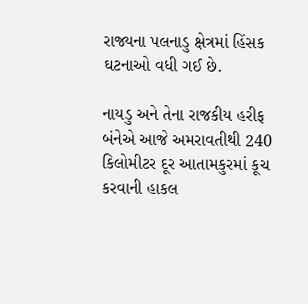રાજ્યના પલનાડુ ક્ષેત્રમાં હિંસક ઘટનાઓ વધી ગઈ છે.

નાયડુ અને તેના રાજકીય હરીફ બંનેએ આજે અમરાવતીથી 240 કિલોમીટર દૂર આતામકુરમાં કૂચ કરવાની હાકલ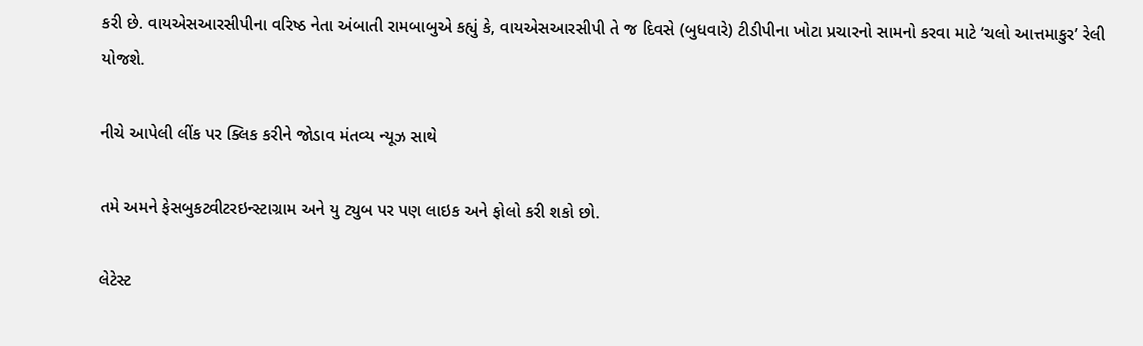કરી છે. વાયએસઆરસીપીના વરિષ્ઠ નેતા અંબાતી રામબાબુએ કહ્યું કે, વાયએસઆરસીપી તે જ દિવસે (બુધવારે) ટીડીપીના ખોટા પ્રચારનો સામનો કરવા માટે ‘ચલો આત્તમાકુર’ રેલી યોજશે.

નીચે આપેલી લીંક પર ક્લિક કરીને જોડાવ મંતવ્ય ન્યૂઝ સાથે

તમે અમને ફેસબુકટ્વીટરઇન્સ્ટાગ્રામ અને યુ ટ્યુબ પર પણ લાઇક અને ફોલો કરી શકો છો.

લેટેસ્ટ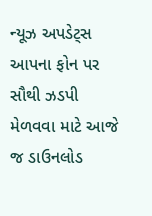ન્યૂઝ અપડેટ્સ આપના ફોન પર સૌથી ઝડપી મેળવવા માટે આજે જ ડાઉનલોડ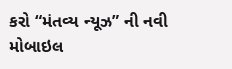કરો “મંતવ્ય ન્યૂઝ” ની નવી મોબાઇલ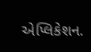એપ્લિકેશન.